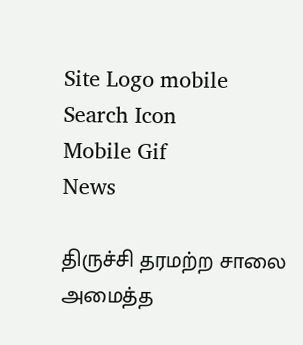Site Logo mobile
Search Icon
Mobile Gif
News

திருச்சி தரமற்ற சாலை அமைத்த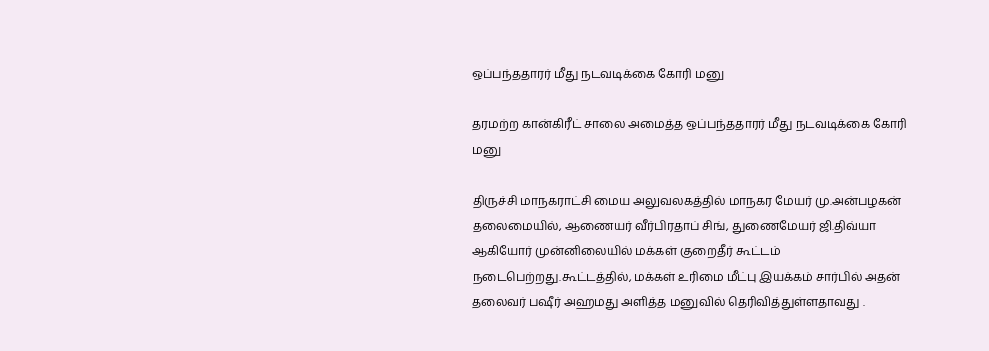ஒப்பந்ததாரர் மீது நடவடிக்கை கோரி மனு

தரமற்ற கான்கிரீட் சாலை அமைத்த ஒப்பந்ததாரர் மீது நடவடிக்கை கோரி மனு

திருச்சி மாநகராட்சி மைய அலுவலகத்தில் மாநகர மேயர் மு.அன்பழகன் தலைமையில், ஆணையர் வீர்பிரதாப் சிங், துணைமேயர் ஜி.திவ்யா ஆகியோர் முன்னிலையில் மக்கள் குறைதீர் கூட்டம் நடைபெற்றது.கூட்டத்தில், மக்கள் உரிமை மீட்பு இயக்கம் சார்பில் அதன் தலைவர் பஷீர் அஹமது அளித்த மனுவில் தெரிவித்துள்ளதாவது .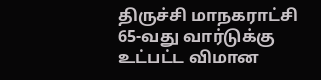திருச்சி மாநகராட்சி 65-வது வார்டுக்கு உட்பட்ட விமான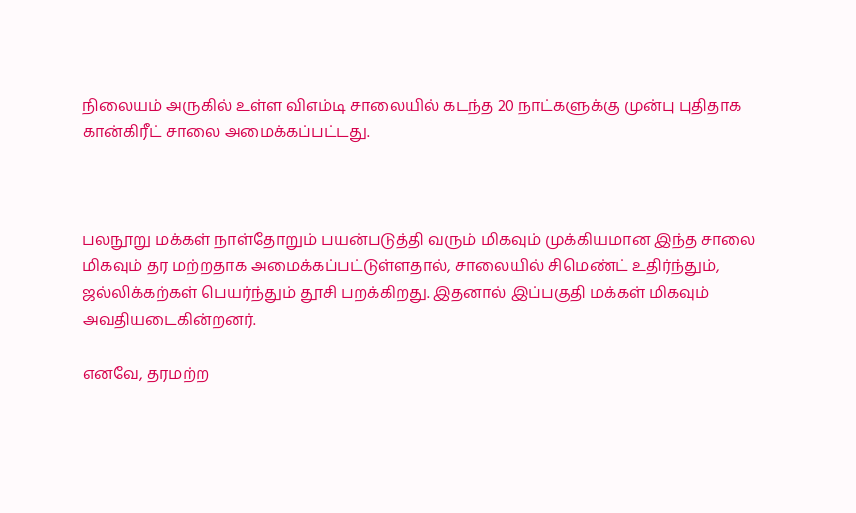நிலையம் அருகில் உள்ள விஎம்டி சாலையில் கடந்த 20 நாட்களுக்கு முன்பு புதிதாக கான்கிரீட் சாலை அமைக்கப்பட்டது.



பலநூறு மக்கள் நாள்தோறும் பயன்படுத்தி வரும் மிகவும் முக்கியமான இந்த சாலை மிகவும் தர மற்றதாக அமைக்கப்பட்டுள்ளதால், சாலையில் சிமெண்ட் உதிர்ந்தும், ஜல்லிக்கற்கள் பெயர்ந்தும் தூசி பறக்கிறது. இதனால் இப்பகுதி மக்கள் மிகவும் அவதியடைகின்றனர்.

எனவே, தரமற்ற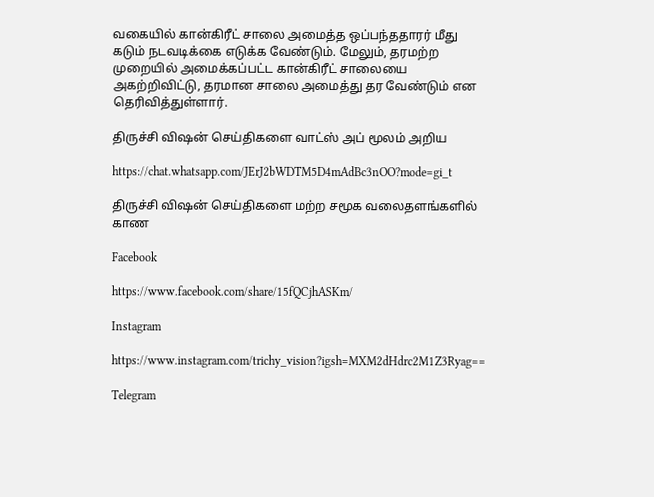வகையில் கான்கிரீட் சாலை அமைத்த ஒப்பந்ததாரர் மீது கடும் நடவடிக்கை எடுக்க வேண்டும். மேலும், தரமற்ற முறையில் அமைக்கப்பட்ட கான்கிரீட் சாலையை அகற்றிவிட்டு, தரமான சாலை அமைத்து தர வேண்டும் என தெரிவித்துள்ளார்.

திருச்சி விஷன் செய்திகளை வாட்ஸ் அப் மூலம் அறிய

https://chat.whatsapp.com/JErJ2bWDTM5D4mAdBc3nOO?mode=gi_t

திருச்சி விஷன் செய்திகளை மற்ற சமூக வலைதளங்களில் காண

Facebook

https://www.facebook.com/share/15fQCjhASKm/

Instagram

https://www.instagram.com/trichy_vision?igsh=MXM2dHdrc2M1Z3Ryag==

Telegram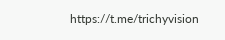https://t.me/trichyvision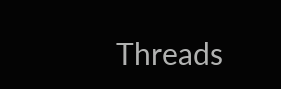Threads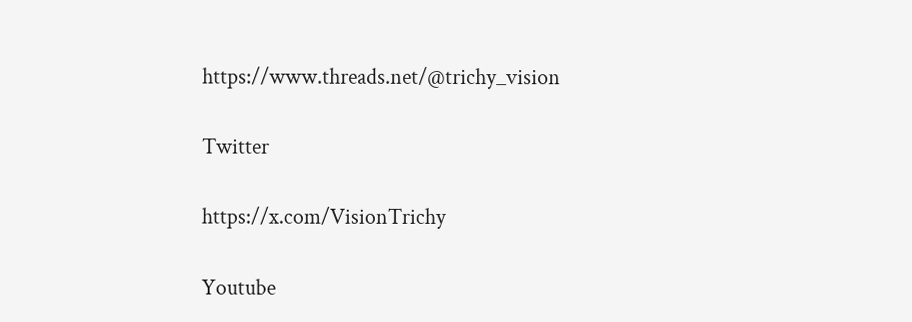https://www.threads.net/@trichy_vision

Twitter

https://x.com/VisionTrichy

Youtube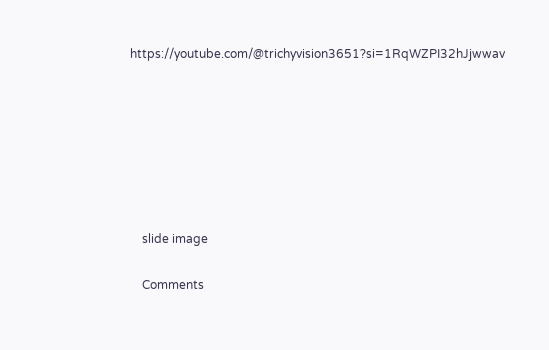https://youtube.com/@trichyvision3651?si=1RqWZPI32hJjwwav







    slide image

    Comments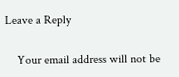Leave a Reply

    Your email address will not be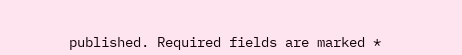published. Required fields are marked *